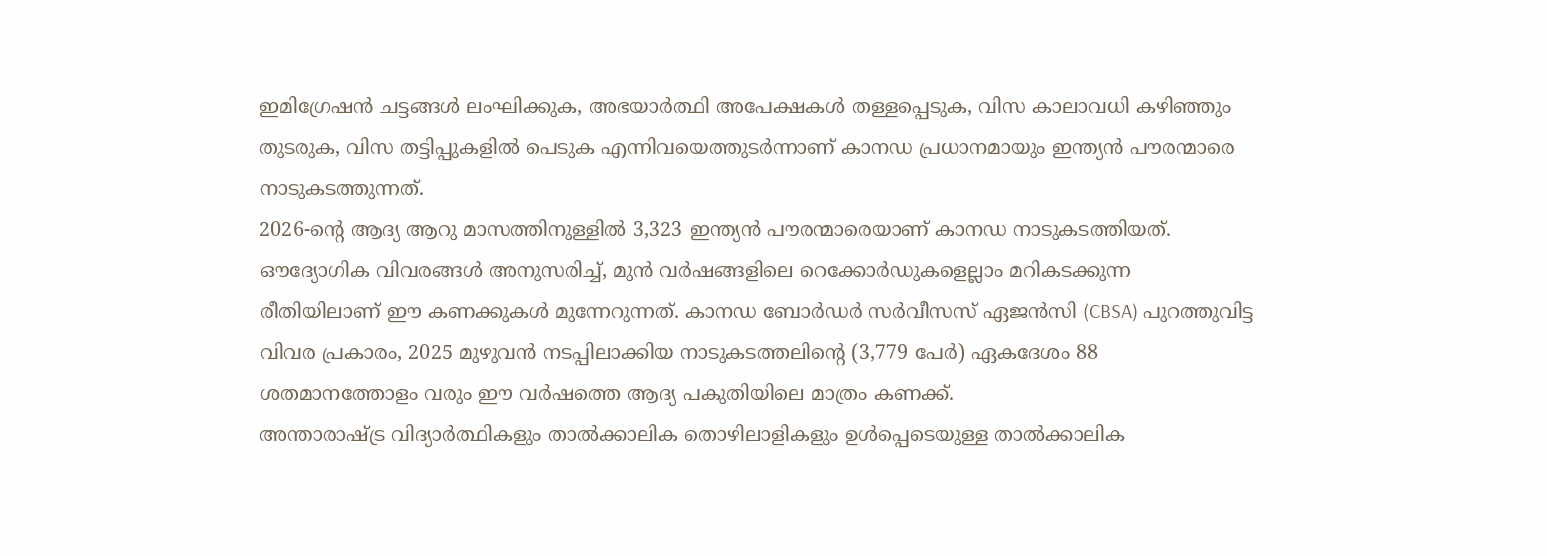ഇമിഗ്രേഷൻ ചട്ടങ്ങൾ ലംഘിക്കുക, അഭയാർത്ഥി അപേക്ഷകൾ തള്ളപ്പെടുക, വിസ കാലാവധി കഴിഞ്ഞും തുടരുക, വിസ തട്ടിപ്പുകളിൽ പെടുക എന്നിവയെത്തുടർന്നാണ് കാനഡ പ്രധാനമായും ഇന്ത്യൻ പൗരന്മാരെ നാടുകടത്തുന്നത്.
2026-ന്റെ ആദ്യ ആറു മാസത്തിനുള്ളിൽ 3,323 ഇന്ത്യൻ പൗരന്മാരെയാണ് കാനഡ നാടുകടത്തിയത്. ഔദ്യോഗിക വിവരങ്ങൾ അനുസരിച്ച്, മുൻ വർഷങ്ങളിലെ റെക്കോർഡുകളെല്ലാം മറികടക്കുന്ന രീതിയിലാണ് ഈ കണക്കുകൾ മുന്നേറുന്നത്. കാനഡ ബോർഡർ സർവീസസ് ഏജൻസി (CBSA) പുറത്തുവിട്ട വിവര പ്രകാരം, 2025 മുഴുവൻ നടപ്പിലാക്കിയ നാടുകടത്തലിന്റെ (3,779 പേർ) ഏകദേശം 88 ശതമാനത്തോളം വരും ഈ വർഷത്തെ ആദ്യ പകുതിയിലെ മാത്രം കണക്ക്.
അന്താരാഷ്ട്ര വിദ്യാർത്ഥികളും താൽക്കാലിക തൊഴിലാളികളും ഉൾപ്പെടെയുള്ള താൽക്കാലിക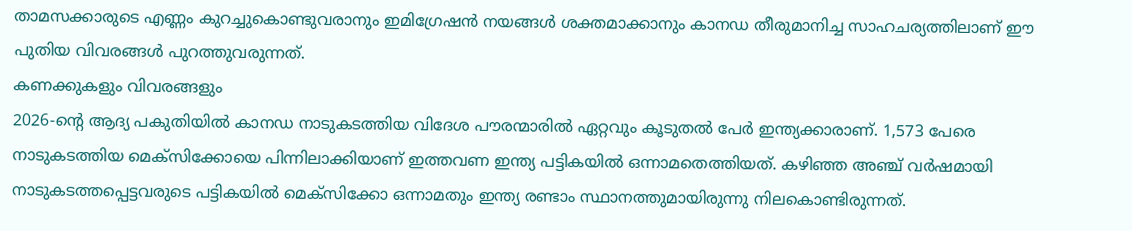താമസക്കാരുടെ എണ്ണം കുറച്ചുകൊണ്ടുവരാനും ഇമിഗ്രേഷൻ നയങ്ങൾ ശക്തമാക്കാനും കാനഡ തീരുമാനിച്ച സാഹചര്യത്തിലാണ് ഈ പുതിയ വിവരങ്ങൾ പുറത്തുവരുന്നത്.
കണക്കുകളും വിവരങ്ങളും
2026-ന്റെ ആദ്യ പകുതിയിൽ കാനഡ നാടുകടത്തിയ വിദേശ പൗരന്മാരിൽ ഏറ്റവും കൂടുതൽ പേർ ഇന്ത്യക്കാരാണ്. 1,573 പേരെ നാടുകടത്തിയ മെക്സിക്കോയെ പിന്നിലാക്കിയാണ് ഇത്തവണ ഇന്ത്യ പട്ടികയിൽ ഒന്നാമതെത്തിയത്. കഴിഞ്ഞ അഞ്ച് വർഷമായി നാടുകടത്തപ്പെട്ടവരുടെ പട്ടികയിൽ മെക്സിക്കോ ഒന്നാമതും ഇന്ത്യ രണ്ടാം സ്ഥാനത്തുമായിരുന്നു നിലകൊണ്ടിരുന്നത്.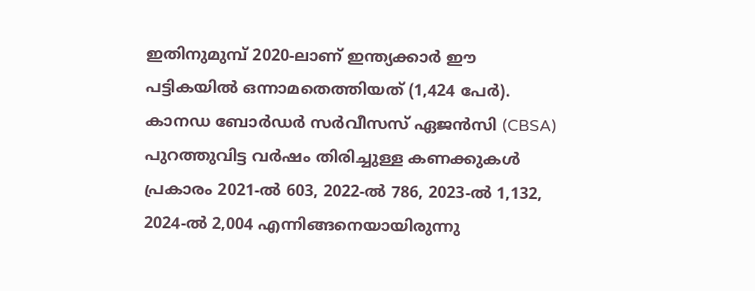ഇതിനുമുമ്പ് 2020-ലാണ് ഇന്ത്യക്കാർ ഈ പട്ടികയിൽ ഒന്നാമതെത്തിയത് (1,424 പേർ).
കാനഡ ബോർഡർ സർവീസസ് ഏജൻസി (CBSA) പുറത്തുവിട്ട വർഷം തിരിച്ചുള്ള കണക്കുകൾ പ്രകാരം 2021-ൽ 603, 2022-ൽ 786, 2023-ൽ 1,132, 2024-ൽ 2,004 എന്നിങ്ങനെയായിരുന്നു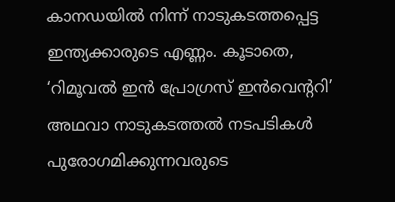കാനഡയിൽ നിന്ന് നാടുകടത്തപ്പെട്ട ഇന്ത്യക്കാരുടെ എണ്ണം. കൂടാതെ, ‘റിമൂവൽ ഇൻ പ്രോഗ്രസ് ഇൻവെന്ററി’ അഥവാ നാടുകടത്തൽ നടപടികൾ പുരോഗമിക്കുന്നവരുടെ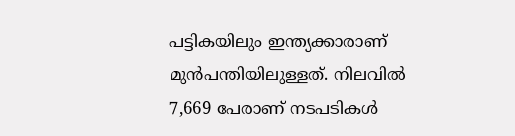പട്ടികയിലും ഇന്ത്യക്കാരാണ് മുൻപന്തിയിലുള്ളത്. നിലവിൽ 7,669 പേരാണ് നടപടികൾ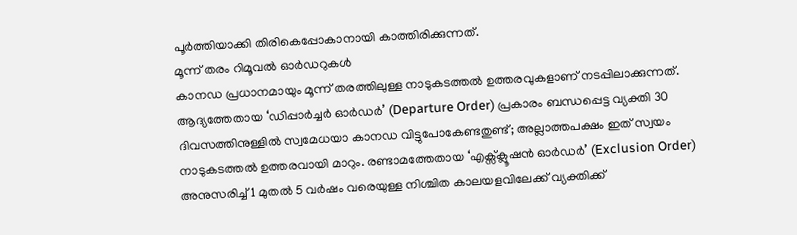പൂർത്തിയാക്കി തിരികെപ്പോകാനായി കാത്തിരിക്കുന്നത്.
മൂന്ന് തരം റിമൂവൽ ഓർഡറുകൾ
കാനഡ പ്രധാനമായും മൂന്ന് തരത്തിലുള്ള നാടുകടത്തൽ ഉത്തരവുകളാണ് നടപ്പിലാക്കുന്നത്. ആദ്യത്തേതായ ‘ഡിപ്പാർച്ചർ ഓർഡർ’ (Departure Order) പ്രകാരം ബന്ധപ്പെട്ട വ്യക്തി 30 ദിവസത്തിനുള്ളിൽ സ്വമേധയാ കാനഡ വിട്ടുപോകേണ്ടതുണ്ട്; അല്ലാത്തപക്ഷം ഇത് സ്വയം നാടുകടത്തൽ ഉത്തരവായി മാറും. രണ്ടാമത്തേതായ ‘എക്സ്ക്ലൂഷൻ ഓർഡർ’ (Exclusion Order) അനുസരിച്ച് 1 മുതൽ 5 വർഷം വരെയുള്ള നിശ്ചിത കാലയളവിലേക്ക് വ്യക്തിക്ക്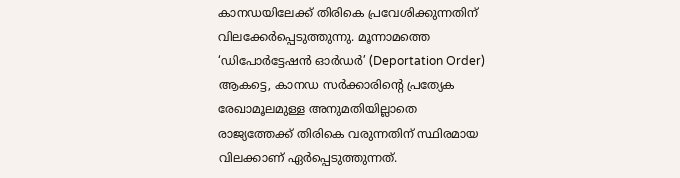കാനഡയിലേക്ക് തിരികെ പ്രവേശിക്കുന്നതിന് വിലക്കേർപ്പെടുത്തുന്നു. മൂന്നാമത്തെ ‘ഡിപോർട്ടേഷൻ ഓർഡർ’ (Deportation Order) ആകട്ടെ, കാനഡ സർക്കാരിന്റെ പ്രത്യേക രേഖാമൂലമുള്ള അനുമതിയില്ലാതെ രാജ്യത്തേക്ക് തിരികെ വരുന്നതിന് സ്ഥിരമായ വിലക്കാണ് ഏർപ്പെടുത്തുന്നത്.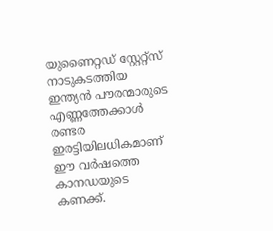യുണൈറ്റഡ് സ്റ്റേറ്റ്സ് നാടുകടത്തിയ ഇന്ത്യൻ പൗരന്മാരുടെ എണ്ണത്തേക്കാൾ രണ്ടര ഇരട്ടിയിലധികമാണ് ഈ വർഷത്തെ കാനഡയുടെ കണക്ക്.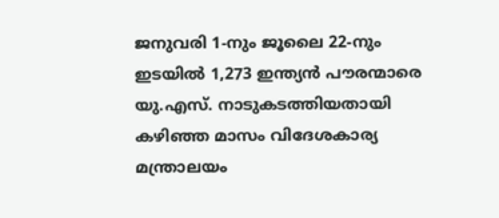ജനുവരി 1-നും ജൂലൈ 22-നും ഇടയിൽ 1,273 ഇന്ത്യൻ പൗരന്മാരെ യു.എസ്. നാടുകടത്തിയതായി കഴിഞ്ഞ മാസം വിദേശകാര്യ മന്ത്രാലയം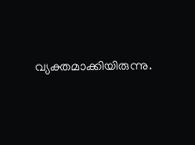വ്യക്തമാക്കിയിരുന്നു.